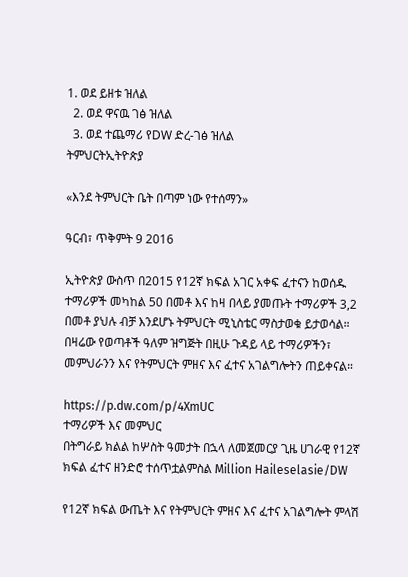1. ወደ ይዘቱ ዝለል
  2. ወደ ዋናዉ ገፅ ዝለል
  3. ወደ ተጨማሪ የDW ድረ-ገፅ ዝለል
ትምህርትኢትዮጵያ

«እንደ ትምህርት ቤት በጣም ነው የተሰማን»

ዓርብ፣ ጥቅምት 9 2016

ኢትዮጵያ ውስጥ በ2015 የ12ኛ ክፍል አገር አቀፍ ፈተናን ከወሰዱ ተማሪዎች መካከል 50 በመቶ እና ከዛ በላይ ያመጡት ተማሪዎች 3,2 በመቶ ያህሉ ብቻ እንደሆኑ ትምህርት ሚኒስቴር ማስታወቁ ይታወሳል። በዛሬው የወጣቶች ዓለም ዝግጅት በዚሁ ጉዳይ ላይ ተማሪዎችን፣ መምህራንን እና የትምህርት ምዘና እና ፈተና አገልግሎትን ጠይቀናል።

https://p.dw.com/p/4XmUC
ተማሪዎች እና መምህር
በትግራይ ክልል ከሦስት ዓመታት በኋላ ለመጀመርያ ጊዜ ሀገራዊ የ12ኛ ክፍል ፈተና ዘንድሮ ተሰጥቷልምስል Million Haileselasie/DW

የ12ኛ ክፍል ውጤት እና የትምህርት ምዘና እና ፈተና አገልግሎት ምላሽ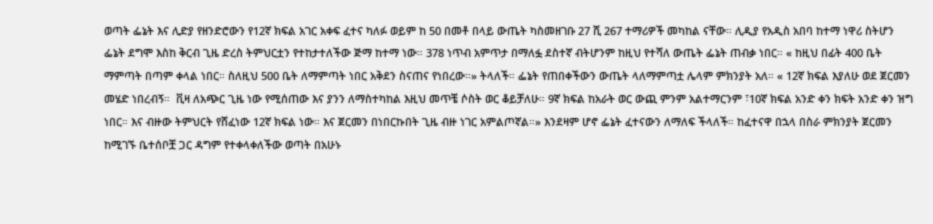ወጣት ፌኔት እና ሊድያ የዘንድሮውን የ12ኛ ክፍል አገር አቀፍ ፈተና ካለፉ ወይም ከ 50 በመቶ በላይ ውጤት ካስመዘገቡ 27 ሺ 267 ተማሪዎች መካከል ናቸው። ሊዲያ የአዲስ አበባ ከተማ ነዋሪ ስትሆን ፌኔት ደግሞ እስከ ቅርብ ጊዜ ድረስ ትምህርቷን የተከታተለችው ጅማ ከተማ ነው። 378 ነጥብ አምጥታ በማለፏ ደስተኛ ብትሆንም ከዚህ የተሻለ ውጤት ፌኔት ጠብቃ ነበር። « ከዚህ በፊት 400 ቤት ማምጣት በጣም ቀላል ነበር። ስለዚህ 500 ቤት ለማምጣት ነበር አቅደን ስናጠና የነበረው።» ትላለች። ፌኔት የጠበቀችውን ውጤት ላለማምጣቷ ሌላም ምክንያት አለ። « 12ኛ ክፍል እያለሁ ወደ ጀርመን መሄድ ነበረብኝ።  ቪዛ ለአጭር ጊዜ ነው የሚሰጠው እና ያንን ለማስተካከል እዚህ መጥቼ ሶስት ወር ቆይቻለሁ። 9ኛ ክፍል ከአራት ወር ውጪ ምንም አልተማርንም ፣10ኛ ክፍል አንድ ቀን ክፍት አንድ ቀን ዝግ ነበር። እና ብዙው ትምህርት የሸፈነው 12ኛ ክፍል ነው። እና ጀርመን በነበርኩበት ጊዜ ብዙ ነገር አምልጦኛል።» እንደዛም ሆኖ ፌኔት ፈተናውን ለማለፍ ችላለች። ከፈተናዋ በኋላ በስራ ምክንያት ጀርመን ከሚገኙ ቤተሰቦቿ ጋር ዳግም የተቀላቀለችው ወጣት በአሁኑ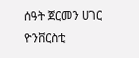ሰዓት ጀርመን ሀገር ዮንቨርስቲ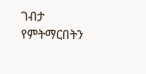ገብታ የምትማርበትን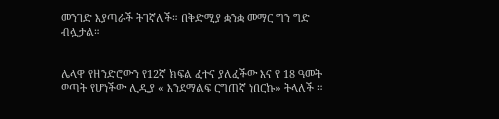መንገድ እያጣራች ትገኛለች። በቅድሚያ ቋንቋ መማር ግን ግድ ብሏታል።


ሌላዋ የዘንድሮውን የ12ኛ ክፍል ፈተና ያለፈችው እና የ 18 ዓመት ወጣት የሆነችው ሊዲያ « እንደማልፍ ርግጠኛ ነበርኩ» ትላለች ።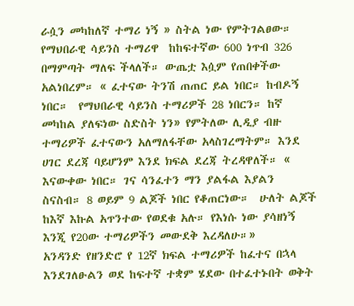ራሷን መካከለኛ ተማሪ ነኝ » ስትል ነው የምትገልፀው። የማህበራዊ ሳይንስ ተማሪዋ  ከከፍተኛው 600 ነጥብ 326 በማምጣት ማለፍ ችላለች። ውጤቷ እሷም የጠበቀችው አልነበረም። « ፈተናው ትንሽ ጠጠር ይል ነበር። ከብዶኝ ነበር።  የማህበራዊ ሳይንስ ተማሪዎች 28 ነበርን። ከኛ መካከል ያለፍነው ስድስት ነን» የምትለው ሊዲያ ብዙ ተማሪዎች ፈተናውን አለማለፋቸው አላስገረማትም። እንደ ሀገር ደረጃ ባይሆንም እንደ ክፍል ደረጃ ትረዳዋለች። «  እናውቀው ነበር። ገና ሳንፈተን ማን ያልፋል እያልን ስናስብ። 8 ወይም 9 ልጆች ነበር የቆጠርነው።  ሁለት ልጆች ከእኛ እኩል አጥንተው የወደቁ አሉ። የእነሱ ነው ያሳዘነኝ እንጂ የ20ው ተማሪዎችን መውደቅ እረዳለሁ።»
አንዳንድ የዘንድሮ የ 12ኛ ክፍል ተማሪዎች ከፈተና በኋላ እንደገለፁልን ወደ ከፍተኛ ተቋም ሄደው በተፈተኑበት ወቅት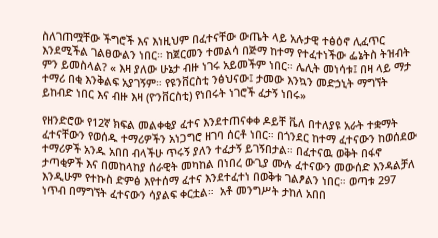ስለገጠሟቸው ችግሮች እና እነዚህም በፈተናቸው ውጤት ላይ አሉታዊ ተፅዕኖ ሊፈጥር እንደሚችል ገልፀውልን ነበር። ከጀርመን ተመልሳ በጅማ ከተማ የተፈተነችው ፌኔትስ ትዝብት ምን ይመስላል? « እዛ ያለው ሁኔታ ብዙ ነገሩ አይመችም ነበር። ሌሊት መነሳቱ፤ በዛ ላይ ማታ ተማሪ በቂ እንቅልፍ አያገኝም። የዩንቨርስቲ ንፅህናው፤ ታመው እንኳን መድኃኒት ማግኘት ይከብድ ነበር እና ብዙ እዛ (ዮንቨርስቲ) የነበሩት ነገሮች ፈታኝ ነበሩ»

የዘንድሮው የ12ኛ ክፍል መልቀቂያ ፈተና እንደተጠናቀቀ ዶይቸ ቬለ በተለያዩ አራት ተቋማት ፈተናቸውን የወሰዱ ተማሪዎችን አነጋግሮ ዘገባ ሰርቶ ነበር። በጎንደር ከተማ ፈተናውን ከወሰደው ተማሪዎች አንዱ አበበ ብላችሁ ጥሩኝ ያለን ተፈታኝ ይገኝበታል። በፈተናዉ ወቅት በፋኖ ታጣቂዎች እና በመከላከያ ሰራዊት መካከል በነበረ ውጊያ ሙሉ ፈተናውን መውሰድ እንዳልቻለ እንዲሁም የተኩስ ድምፅ እየተሰማ ፈተና እንደተፈተነ በወቅቱ ገልፆልን ነበር። ወጣቱ 297 ነጥብ በማግኘት ፈተናውን ሳያልፍ ቀርቷል።  አቶ መንግሥት ታከለ አበበ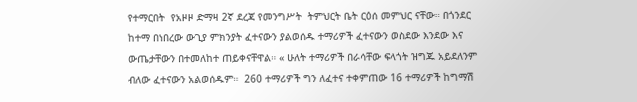የተማርበት  የአዞዞ ድማዛ 2ኛ ደረጃ የመንግሥት  ትምህርት ቤት ርዕሰ መምህር ናቸው። በጎንደር ከተማ በነበረው ውጊያ ምክንያት ፈተናውን ያልወሰዱ ተማሪዎች ፈተናውን ወስደው እንደው እና ውጤታቸውን በተመለከተ ጠይቀናቸዋል። « ሁለት ተማሪዎች በራሳቸው ፍላጎት ዝግጁ አይደለንም ብለው ፈተናውን አልወሰዱም።  260 ተማሪዎች ግን ለፈተና ተቀምጠው 16 ተማሪዎች ከግማሽ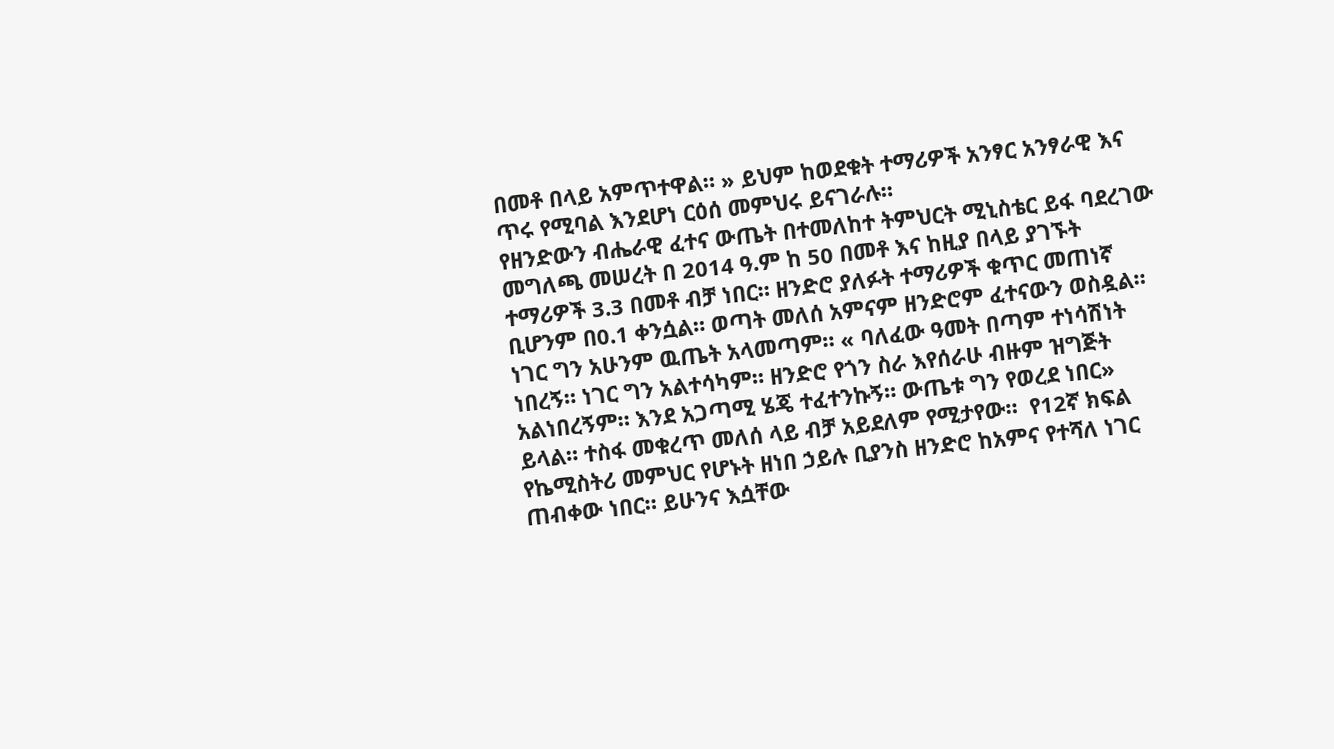በመቶ በላይ አምጥተዋል። » ይህም ከወደቁት ተማሪዎች አንፃር አንፃራዊ እና ጥሩ የሚባል እንደሆነ ርዕሰ መምህሩ ይናገራሉ።
የዘንድውን ብሔራዊ ፈተና ውጤት በተመለከተ ትምህርት ሚኒስቴር ይፋ ባደረገው መግለጫ መሠረት በ 2014 ዓ.ም ከ 50 በመቶ እና ከዚያ በላይ ያገኙት ተማሪዎች 3.3 በመቶ ብቻ ነበር። ዘንድሮ ያለፉት ተማሪዎች ቁጥር መጠነኛ ቢሆንም በ0.1 ቀንሷል። ወጣት መለሰ አምናም ዘንድሮም ፈተናውን ወስዷል። ነገር ግን አሁንም ዉጤት አላመጣም። « ባለፈው ዓመት በጣም ተነሳሽነት ነበረኝ። ነገር ግን አልተሳካም። ዘንድሮ የጎን ስራ እየሰራሁ ብዙም ዝግጅት አልነበረኝም። እንደ አጋጣሚ ሄጄ ተፈተንኩኝ። ውጤቱ ግን የወረደ ነበር» ይላል። ተስፋ መቁረጥ መለሰ ላይ ብቻ አይደለም የሚታየው።  የ12ኛ ክፍል የኬሚስትሪ መምህር የሆኑት ዘነበ ኃይሉ ቢያንስ ዘንድሮ ከአምና የተሻለ ነገር ጠብቀው ነበር። ይሁንና እሷቸው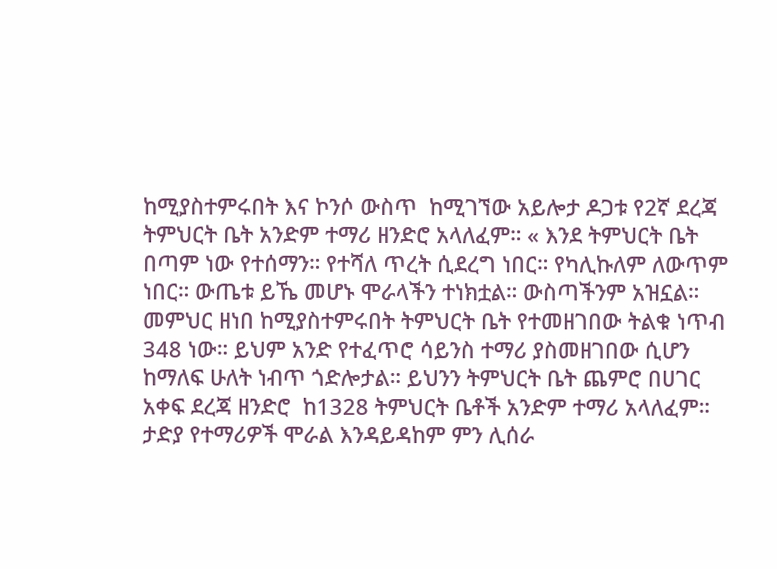ከሚያስተምሩበት እና ኮንሶ ውስጥ  ከሚገኘው አይሎታ ዶጋቱ የ2ኛ ደረጃ ትምህርት ቤት አንድም ተማሪ ዘንድሮ አላለፈም። « እንደ ትምህርት ቤት በጣም ነው የተሰማን። የተሻለ ጥረት ሲደረግ ነበር። የካሊኩለም ለውጥም ነበር። ውጤቱ ይኼ መሆኑ ሞራላችን ተነክቷል። ውስጣችንም አዝኗል። መምህር ዘነበ ከሚያስተምሩበት ትምህርት ቤት የተመዘገበው ትልቁ ነጥብ 348 ነው። ይህም አንድ የተፈጥሮ ሳይንስ ተማሪ ያስመዘገበው ሲሆን ከማለፍ ሁለት ነብጥ ጎድሎታል። ይህንን ትምህርት ቤት ጨምሮ በሀገር አቀፍ ደረጃ ዘንድሮ  ከ1328 ትምህርት ቤቶች አንድም ተማሪ አላለፈም።  ታድያ የተማሪዎች ሞራል እንዳይዳከም ምን ሊሰራ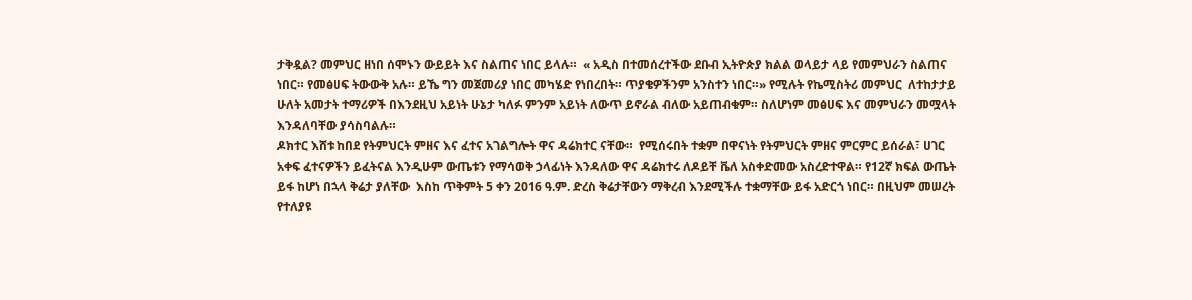ታቅዷል? መምህር ዘነበ ሰሞኑን ውይይት እና ስልጠና ነበር ይላሉ።  « አዲስ በተመሰረተችው ደቡብ ኢትዮጵያ ክልል ወላይታ ላይ የመምህራን ስልጠና ነበር። የመፅሀፍ ትውውቅ አሉ። ይኼ ግን መጀመሪያ ነበር መካሄድ የነበረበት። ጥያቄዎችንም አንስተን ነበር።» የሚሉት የኬሚስትሪ መምህር  ለተከታታይ ሁለት አመታት ተማሪዎች በእንደዚህ አይነት ሁኔታ ካለፉ ምንም አይነት ለውጥ ይኖራል ብለው አይጠብቁም። ስለሆነም መፅሀፍ እና መምህራን መሟላት እንዳለባቸው ያሳስባልሉ።
ዶክተር እሸቱ ከበደ የትምህርት ምዘና እና ፈተና አገልግሎት ዋና ዳሬክተር ናቸው።  የሚሰሩበት ተቋም በዋናነት የትምህርት ምዘና ምርምር ይሰራል፣ ሀገር አቀፍ ፈተናዎችን ይፈትናል እንዲሁም ውጤቱን የማሳወቅ ኃላፊነት እንዳለው ዋና ዳሬክተሩ ለዶይቸ ቬለ አስቀድመው አስረድተዋል። የ12ኛ ክፍል ውጤት ይፋ ከሆነ በኋላ ቅሬታ ያለቸው  እስከ ጥቅምት 5 ቀን 2016 ዓ.ም. ድረስ ቅሬታቸውን ማቅረብ እንደሚችሉ ተቋማቸው ይፋ አድርጎ ነበር። በዚህም መሠረት የተለያዩ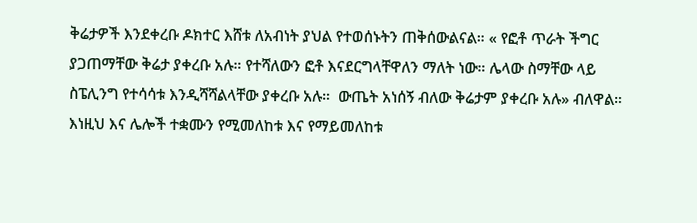ቅሬታዎች እንደቀረቡ ዶክተር እሸቱ ለአብነት ያህል የተወሰኑትን ጠቅሰውልናል። « የፎቶ ጥራት ችግር ያጋጠማቸው ቅሬታ ያቀረቡ አሉ። የተሻለውን ፎቶ እናደርግላቸዋለን ማለት ነው። ሌላው ስማቸው ላይ ስፔሊንግ የተሳሳቱ እንዲሻሻልላቸው ያቀረቡ አሉ።  ውጤት አነሰኝ ብለው ቅሬታም ያቀረቡ አሉ» ብለዋል። እነዚህ እና ሌሎች ተቋሙን የሚመለከቱ እና የማይመለከቱ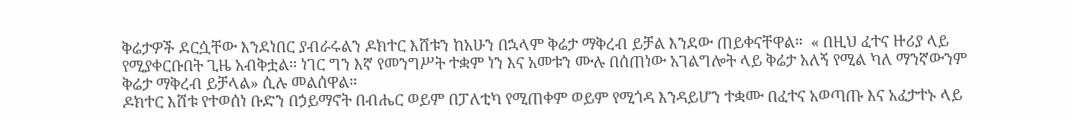ቅሬታዎች ደርሷቸው እንደነበር ያብራሩልን ዶክተር እሸቱን ከአሁን በኋላም ቅሬታ ማቅረብ ይቻል እንደው ጠይቀናቸዋል።  « በዚህ ፈተና ዙሪያ ላይ የሚያቀርቡበት ጊዜ አብቅቷል። ነገር ግን እኛ የመንግሥት ተቋም ነን እና አመቱን ሙሉ በሰጠነው አገልግሎት ላይ ቅሬታ አለኝ የሚል ካለ ማንኛውንም ቅሬታ ማቅረብ ይቻላል» ሲሉ መልሰዋል።
ዶክተር እሸቱ የተወሰነ ቡድን በኃይማኖት በብሔር ወይም በፓለቲካ የሚጠቀም ወይም የሚጎዳ እንዳይሆን ተቋሙ በፈተና አወጣጡ እና አፈታተኑ ላይ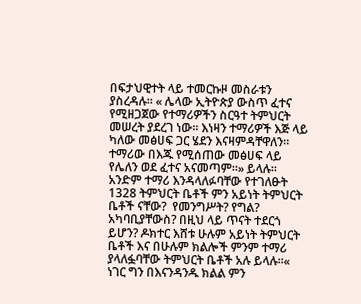በፍታህዊተት ላይ ተመርኩዞ መስራቱን ያስረዳሉ። « ሌላው ኢትዮጵያ ውስጥ ፈተና የሚዘጋጀው የተማሪዎችን ስርዓተ ትምህርት መሠረት ያደረገ ነው። እነዛን ተማሪዎች እጅ ላይ ካለው መፅሀፍ ጋር ሄደን እናዛምዳቸዋለን። ተማሪው በእጁ የሚሰጠው መፅሀፍ ላይ የሌለን ወደ ፈተና አናመጣም።» ይላሉ። አንድም ተማሪ እንዳላለፉባቸው የተገለፁት 1328 ትምህርት ቤቶች ምን አይነት ትምህርት ቤቶች ናቸው?  የመንግሥት? የግል? አካባቢያቸውስ? በዚህ ላይ ጥናት ተደርጎ ይሆን? ዶክተር እሸቱ ሁሉም አይነት ትምህርት ቤቶች እና በሁሉም ክልሎች ምንም ተማሪ ያላለፏባቸው ትምህርት ቤቶች አሉ ይላሉ።« ነገር ግን በእናንዳንዱ ክልል ምን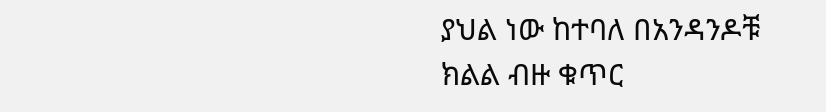ያህል ነው ከተባለ በአንዳንዶቹ ክልል ብዙ ቁጥር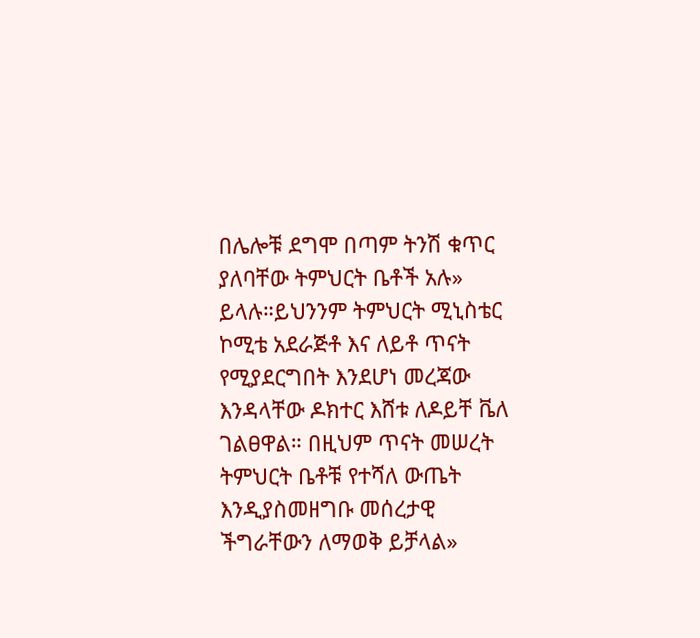በሌሎቹ ደግሞ በጣም ትንሽ ቁጥር ያለባቸው ትምህርት ቤቶች አሉ» ይላሉ።ይህንንም ትምህርት ሚኒስቴር  ኮሚቴ አደራጅቶ እና ለይቶ ጥናት የሚያደርግበት እንደሆነ መረጃው እንዳላቸው ዶክተር እሸቱ ለዶይቸ ቬለ ገልፀዋል። በዚህም ጥናት መሠረት ትምህርት ቤቶቹ የተሻለ ውጤት እንዲያስመዘግቡ መሰረታዊ ችግራቸውን ለማወቅ ይቻላል»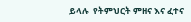ይላሉ  የትምህርት ምዘና እና ፈተና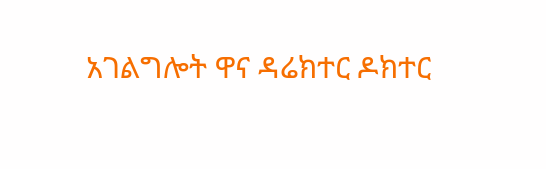አገልግሎት ዋና ዳሬክተር ዶክተር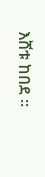እሸቱ ከበደ ።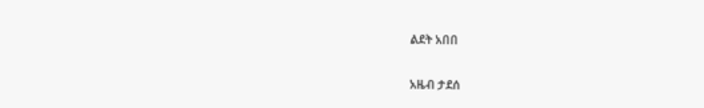ልደት አበበ

አዜብ ታደሰ